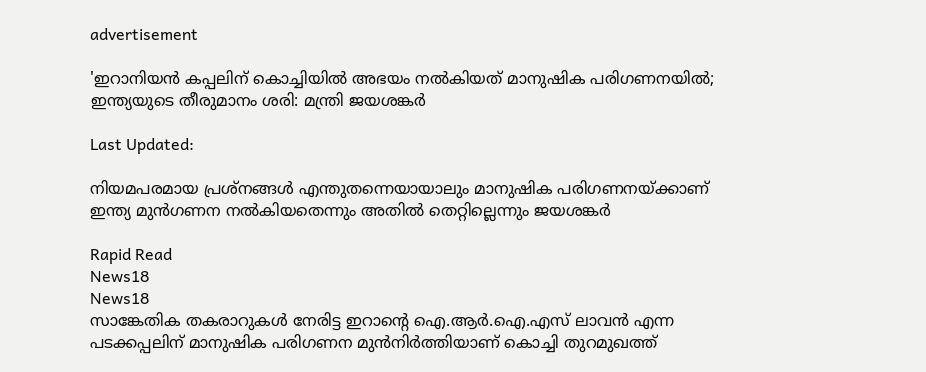advertisement

'ഇറാനിയൻ കപ്പലിന് കൊച്ചിയിൽ അഭയം നൽകിയത് മാനുഷിക പരിഗണനയിൽ; ഇന്ത്യയുടെ തീരുമാനം ശരി: മന്ത്രി ജയശങ്കർ

Last Updated:

നിയമപരമായ പ്രശ്നങ്ങൾ എന്തുതന്നെയായാലും മാനുഷിക പരിഗണനയ്ക്കാണ് ഇന്ത്യ മുൻഗണന നൽകിയതെന്നും അതിൽ തെറ്റില്ലെന്നും ജയശങ്കർ

Rapid Read
News18
News18
സാങ്കേതിക തകരാറുകൾ നേരിട്ട ഇറാന്റെ ഐ.ആർ.ഐ.എസ് ലാവൻ എന്ന പടക്കപ്പലിന് മാനുഷിക പരിഗണന മുൻനിർത്തിയാണ് കൊച്ചി തുറമുഖത്ത്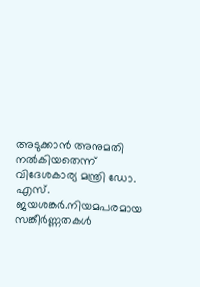അടുക്കാൻ അനുമതി നൽകിയതെന്ന് വിദേശകാര്യ മന്ത്രി ഡോ. എസ്. ജയശങ്കർ.നിയമപരമായ സങ്കീർണ്ണതകൾ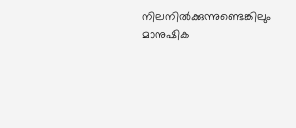നിലനിൽക്കുന്നുണ്ടെങ്കിലും മാനുഷിക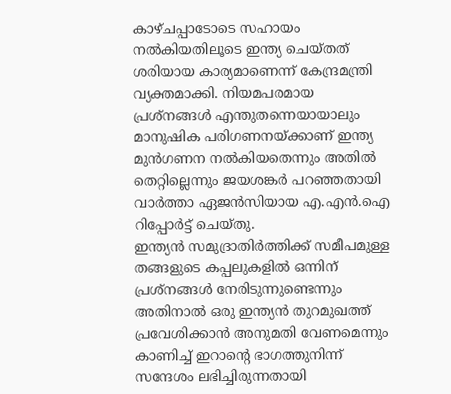കാഴ്ചപ്പാടോടെ സഹായം നൽകിയതിലൂടെ ഇന്ത്യ ചെയ്തത് ശരിയായ കാര്യമാണെന്ന് കേന്ദ്രമന്ത്രി വ്യക്തമാക്കി. നിയമപരമായ പ്രശ്നങ്ങൾ എന്തുതന്നെയായാലും മാനുഷിക പരിഗണനയ്ക്കാണ് ഇന്ത്യ മുൻഗണന നൽകിയതെന്നും അതിൽ തെറ്റില്ലെന്നും ജയശങ്കർ പറഞ്ഞതായി വാർത്താ ഏജൻസിയായ എ.എൻ.ഐ റിപ്പോർട്ട് ചെയ്തു.
ഇന്ത്യൻ സമുദ്രാതിർത്തിക്ക് സമീപമുള്ള തങ്ങളുടെ കപ്പലുകളിൽ ഒന്നിന് പ്രശ്നങ്ങൾ നേരിടുന്നുണ്ടെന്നും അതിനാൽ ഒരു ഇന്ത്യൻ തുറമുഖത്ത് പ്രവേശിക്കാൻ അനുമതി വേണമെന്നും കാണിച്ച് ഇറാന്റെ ഭാഗത്തുനിന്ന് സന്ദേശം ലഭിച്ചിരുന്നതായി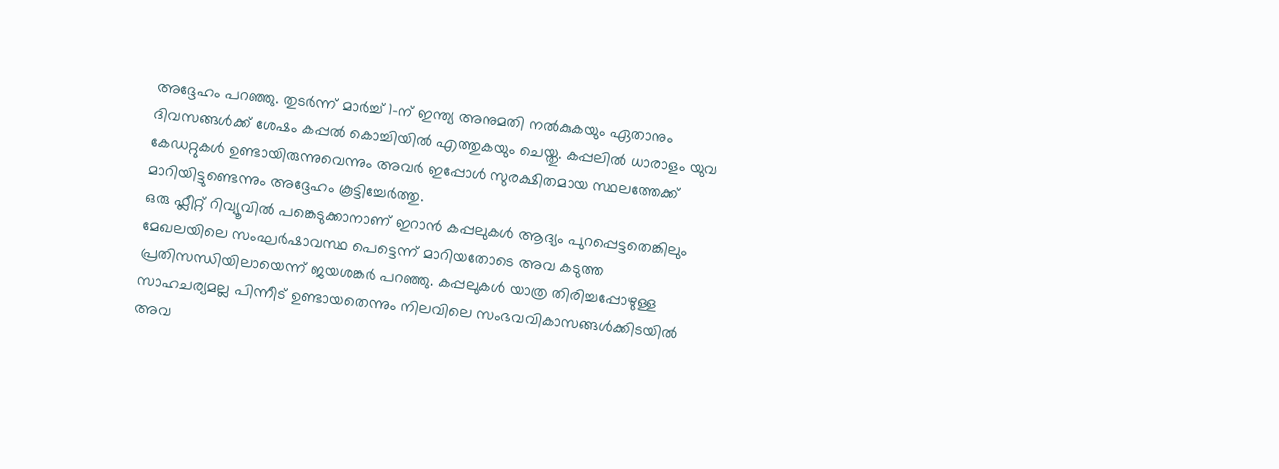അദ്ദേഹം പറഞ്ഞു. തുടർന്ന് മാർച്ച് 1-ന് ഇന്ത്യ അനുമതി നൽകുകയും ഏതാനും ദിവസങ്ങൾക്ക് ശേഷം കപ്പൽ കൊച്ചിയിൽ എത്തുകയും ചെയ്തു. കപ്പലിൽ ധാരാളം യുവ കേഡറ്റുകൾ ഉണ്ടായിരുന്നുവെന്നും അവർ ഇപ്പോൾ സുരക്ഷിതമായ സ്ഥലത്തേക്ക് മാറിയിട്ടുണ്ടെന്നും അദ്ദേഹം കൂട്ടിച്ചേർത്തു.
ഒരു ഫ്ലീറ്റ് റിവ്യൂവിൽ പങ്കെടുക്കാനാണ് ഇറാൻ കപ്പലുകൾ ആദ്യം പുറപ്പെട്ടതെങ്കിലും മേഖലയിലെ സംഘർഷാവസ്ഥ പെട്ടെന്ന് മാറിയതോടെ അവ കടുത്ത പ്രതിസന്ധിയിലായെന്ന് ജയശങ്കർ പറഞ്ഞു. കപ്പലുകൾ യാത്ര തിരിച്ചപ്പോഴുള്ള സാഹചര്യമല്ല പിന്നീട് ഉണ്ടായതെന്നും നിലവിലെ സംഭവവികാസങ്ങൾക്കിടയിൽ അവ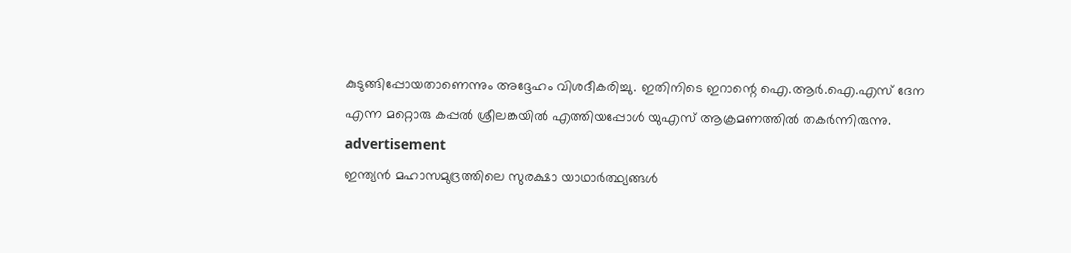കുടുങ്ങിപ്പോയതാണെന്നും അദ്ദേഹം വിശദീകരിച്ചു. ഇതിനിടെ ഇറാന്റെ ഐ.ആർ.ഐ.എസ് ദേന എന്ന മറ്റൊരു കപ്പൽ ശ്രീലങ്കയിൽ എത്തിയപ്പോൾ യുഎസ് ആക്രമണത്തിൽ തകർന്നിരുന്നു.
advertisement
ഇന്ത്യൻ മഹാസമുദ്രത്തിലെ സുരക്ഷാ യാഥാർത്ഥ്യങ്ങൾ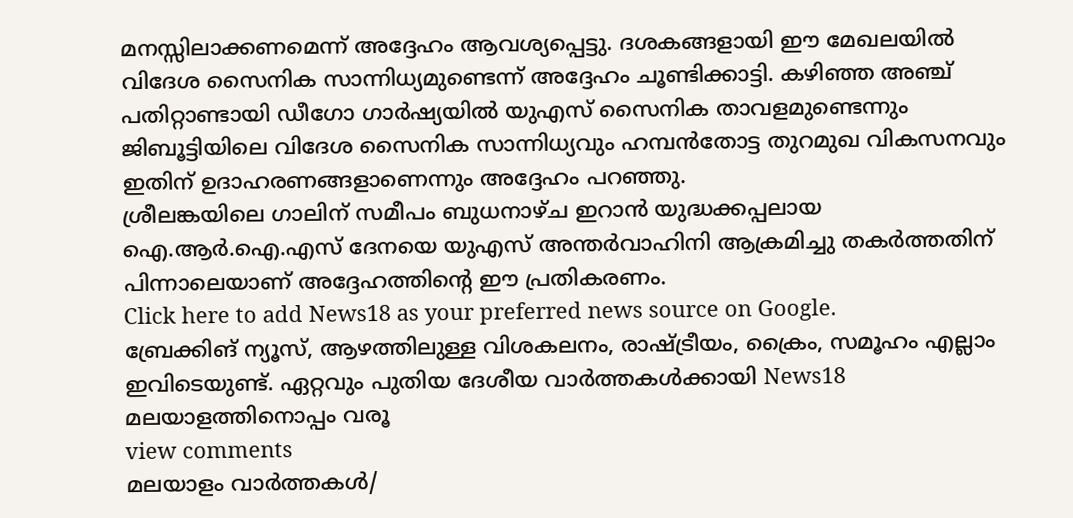മനസ്സിലാക്കണമെന്ന് അദ്ദേഹം ആവശ്യപ്പെട്ടു. ദശകങ്ങളായി ഈ മേഖലയിൽ വിദേശ സൈനിക സാന്നിധ്യമുണ്ടെന്ന് അദ്ദേഹം ചൂണ്ടിക്കാട്ടി. കഴിഞ്ഞ അഞ്ച് പതിറ്റാണ്ടായി ഡീഗോ ഗാർഷ്യയിൽ യുഎസ് സൈനിക താവളമുണ്ടെന്നും ജിബൂട്ടിയിലെ വിദേശ സൈനിക സാന്നിധ്യവും ഹമ്പൻതോട്ട തുറമുഖ വികസനവും ഇതിന് ഉദാഹരണങ്ങളാണെന്നും അദ്ദേഹം പറഞ്ഞു.
ശ്രീലങ്കയിലെ ഗാലിന് സമീപം ബുധനാഴ്ച ഇറാൻ യുദ്ധക്കപ്പലായ ഐ.ആർ.ഐ.എസ് ദേനയെ യുഎസ് അന്തർവാഹിനി ആക്രമിച്ചു തകർത്തതിന് പിന്നാലെയാണ് അദ്ദേഹത്തിന്റെ ഈ പ്രതികരണം.
Click here to add News18 as your preferred news source on Google.
ബ്രേക്കിങ് ന്യൂസ്, ആഴത്തിലുള്ള വിശകലനം, രാഷ്ട്രീയം, ക്രൈം, സമൂഹം എല്ലാം ഇവിടെയുണ്ട്. ഏറ്റവും പുതിയ ദേശീയ വാർത്തകൾക്കായി News18 മലയാളത്തിനൊപ്പം വരൂ
view comments
മലയാളം വാർത്തകൾ/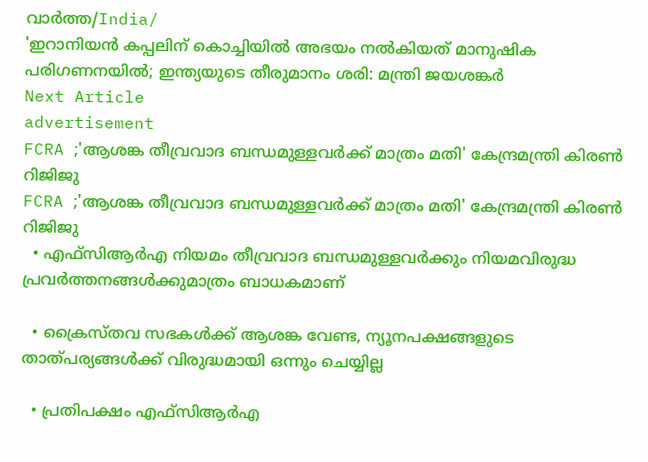വാർത്ത/India/
'ഇറാനിയൻ കപ്പലിന് കൊച്ചിയിൽ അഭയം നൽകിയത് മാനുഷിക പരിഗണനയിൽ; ഇന്ത്യയുടെ തീരുമാനം ശരി: മന്ത്രി ജയശങ്കർ
Next Article
advertisement
FCRA ;'ആശങ്ക തീവ്രവാദ ബന്ധമുള്ളവർക്ക് മാത്രം മതി' കേന്ദ്രമന്ത്രി കിരണ്‍ റിജിജു
FCRA ;'ആശങ്ക തീവ്രവാദ ബന്ധമുള്ളവർക്ക് മാത്രം മതി' കേന്ദ്രമന്ത്രി കിരണ്‍ റിജിജു
  • എഫ്‌സിആർഎ നിയമം തീവ്രവാദ ബന്ധമുള്ളവർക്കും നിയമവിരുദ്ധ പ്രവർത്തനങ്ങൾക്കുമാത്രം ബാധകമാണ്

  • ക്രൈസ്തവ സഭകൾക്ക് ആശങ്ക വേണ്ട, ന്യൂനപക്ഷങ്ങളുടെ താത്പര്യങ്ങൾക്ക് വിരുദ്ധമായി ഒന്നും ചെയ്യില്ല

  • പ്രതിപക്ഷം എഫ്‌സിആർഎ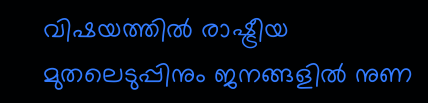വിഷയത്തിൽ രാഷ്ട്രീയ മുതലെടുപ്പിനും ജനങ്ങളിൽ നുണ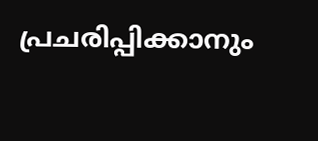പ്രചരിപ്പിക്കാനും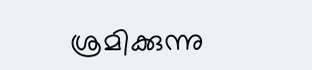ശ്രമിക്കുന്നു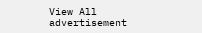View All
advertisement